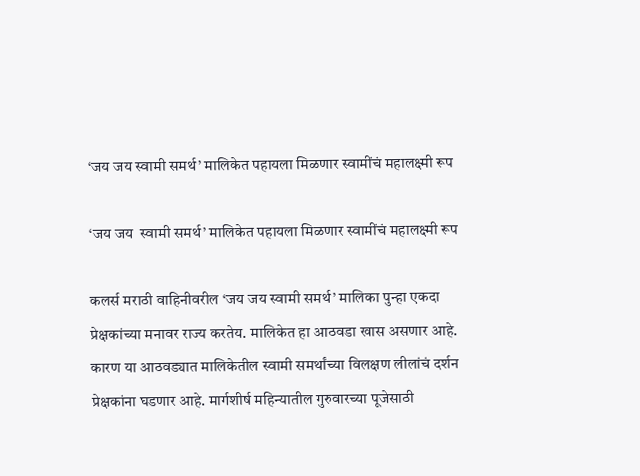‘जय जय स्वामी समर्थ’ मालिकेत पहायला मिळणार स्वामींचं महालक्ष्मी रूप

‘जय जय  स्वामी समर्थ’ मालिकेत पहायला मिळणार स्वामींचं महालक्ष्मी रूप

कलर्स मराठी वाहिनीवरील ‘जय जय स्वामी समर्थ’ मालिका पुन्हा एकदा प्रेक्षकांच्या मनावर राज्य करतेय. मालिकेत हा आठवडा खास असणार आहे. कारण या आठवड्यात मालिकेतील स्वामी समर्थांच्या विलक्षण लीलांचं दर्शन प्रेक्षकांना घडणार आहे. मार्गशीर्ष महिन्यातील गुरुवारच्या पूजेसाठी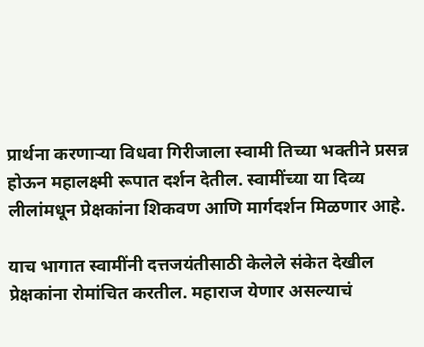प्रार्थना करणाऱ्या विधवा गिरीजाला स्वामी तिच्या भक्तीने प्रसन्न होऊन महालक्ष्मी रूपात दर्शन देतील. स्वामींच्या या दिव्य लीलांमधून प्रेक्षकांना शिकवण आणि मार्गदर्शन मिळणार आहे.

याच भागात स्वामींनी दत्तजयंतीसाठी केलेले संकेत देखील प्रेक्षकांना रोमांचित करतील. महाराज येणार असल्याचं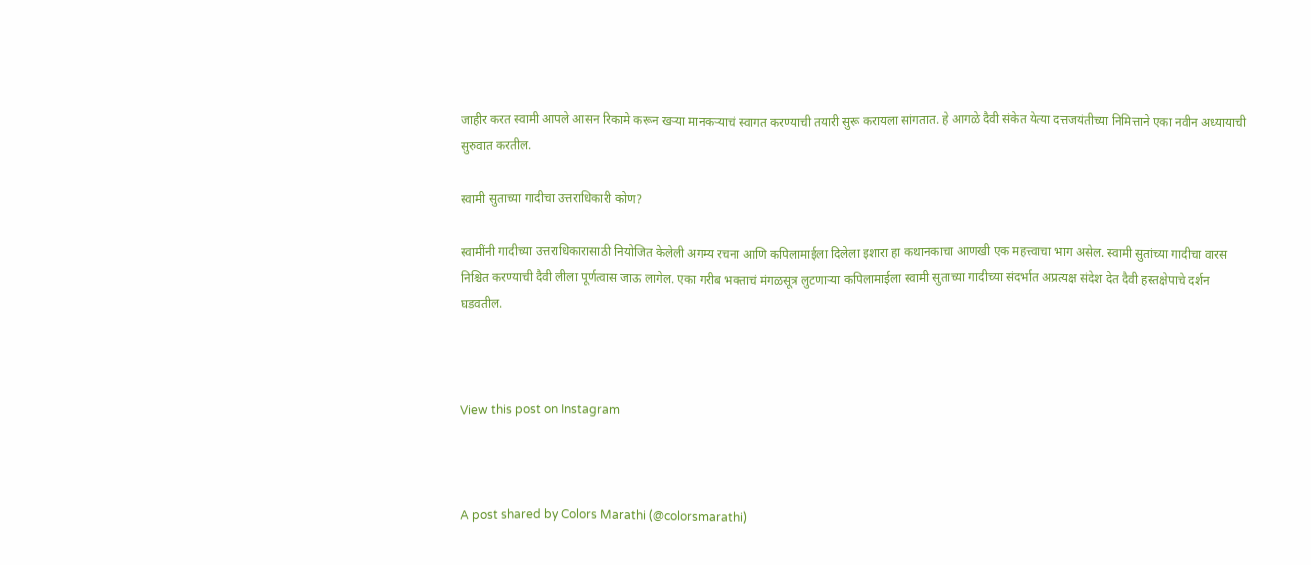जाहीर करत स्वामी आपले आसन रिकामे करून खऱ्या मानकऱ्याचं स्वागत करण्याची तयारी सुरू करायला सांगतात. हे आगळे दैवी संकेत येत्या दत्तजयंतीच्या निमित्ताने एका नवीन अध्यायाची सुरुवात करतील.

स्वामी सुताच्या गादीचा उत्तराधिकारी कोण?

स्वामींनी गादीच्या उत्तराधिकारासाठी नियोजित केलेली अगम्य रचना आणि कपिलामाईला दिलेला इशारा हा कथानकाचा आणखी एक महत्त्वाचा भाग असेल. स्वामी सुतांच्या गादीचा वारस निश्चित करण्याची दैवी लीला पूर्णत्वास जाऊ लागेल. एका गरीब भक्ताचं मंगळसूत्र लुटणाऱ्या कपिलामाईला स्वामी सुताच्या गादीच्या संदर्भात अप्रत्यक्ष संदेश देत दैवी हस्तक्षेपाचे दर्शन घडवतील.



View this post on Instagram



A post shared by Colors Marathi (@colorsmarathi)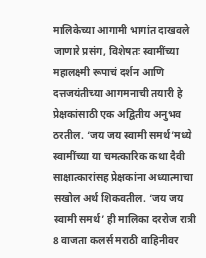मालिकेच्या आगामी भागांत दाखवले जाणारे प्रसंग, विशेषतः स्वामींच्या महालक्ष्मी रूपाचं दर्शन आणि दत्तजयंतीच्या आगमनाची तयारी हे प्रेक्षकांसाठी एक अद्वितीय अनुभव ठरतील. ‘जय जय स्वामी समर्थ’मध्ये स्वामींच्या या चमत्कारिक कथा दैवी साक्षात्कारांसह प्रेक्षकांना अध्यात्माचा सखोल अर्थ शिकवतील. ‘जय जय स्वामी समर्थ’ ही मालिका दररोज रात्री 8 वाजता कलर्स मराठी वाहिनीवर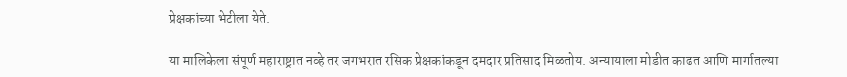प्रेक्षकांच्या भेटीला येते.

या मालिकेला संपूर्ण महाराष्ट्रात नव्हे तर जगभरात रसिक प्रेक्षकांकडून दमदार प्रतिसाद मिळतोय. अन्यायाला मोडीत काढत आणि मार्गातल्या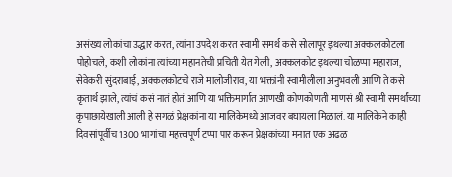असंख्य लोकांचा उद्धार करत, त्यांना उपदेश करत स्वामी समर्थ कसे सोलापूर इथल्या अक्कलकोटला पोहोचले, कशी लोकांना त्यांच्या महानतेची प्रचिती येत गेली, अक्कलकोट इथल्या चोळप्पा महाराज, सेवेकरी सुंदराबाई, अक्कलकोटचे राजे मालोजीराव, या भक्तांनी स्वामीलीला अनुभवली आणि ते कसे कृतार्थ झाले, त्यांचं कसं नातं होतं आणि या भक्तिमार्गात आणखी कोणकोणती माणसं श्री स्वामी समर्थांच्या कृपाछायेखाली आली हे सगळं प्रेक्षकांना या मालिकेमध्ये आजवर बघायला मिळालं. या मालिकेने काही दिवसांपूर्वीच 1300 भागांचा महत्त्वपूर्ण टप्पा पार करून प्रेक्षकांच्या मनात एक अढळ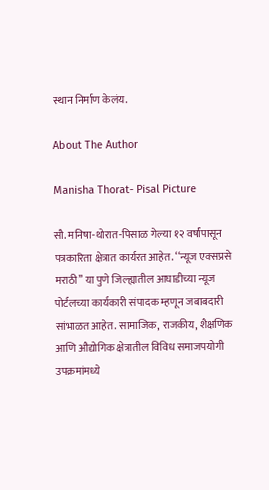स्थान निर्माण केलंय.

About The Author

Manisha Thorat- Pisal Picture

सौ. मनिषा-थोरात-पिसाळ गेल्या १२ वर्षांपासून पत्रकारिता क्षेत्रात कार्यरत आहेत. ‘‘न्यूज एक्सप्रसे मराठी’’ या पुणे जिल्ह्यातील आघाडीच्या न्यूज पोर्टलच्या कार्यकारी संपादक म्हणून जबाबदारी सांभाळत आहेत. सामाजिक, राजकीय, शैक्षणिक आणि औद्योगिक क्षेत्रातील विविध समाजपयोगी उपक्रमांमध्ये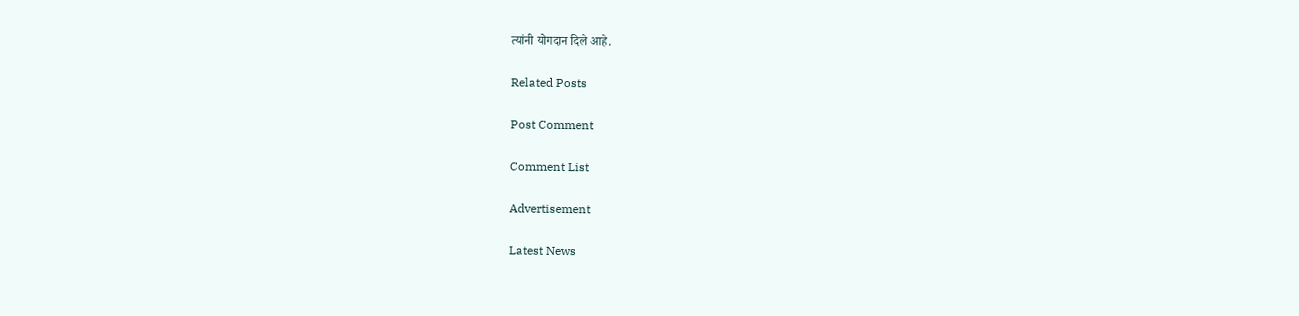त्यांनी योगदान दिले आहे.

Related Posts

Post Comment

Comment List

Advertisement

Latest News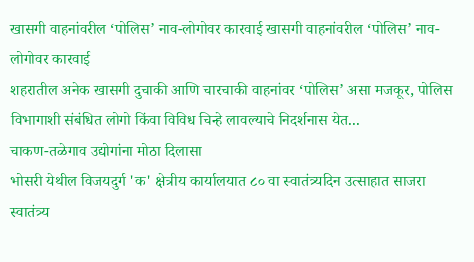खासगी वाहनांवरील ‘पोलिस’ नाव-लोगोवर कारवाई खासगी वाहनांवरील ‘पोलिस’ नाव-लोगोवर कारवाई
शहरातील अनेक खासगी दुचाकी आणि चारचाकी वाहनांवर ‘पोलिस’ असा मजकूर, पोलिस विभागाशी संबंधित लोगो किंवा विविध चिन्हे लावल्याचे निदर्शनास येत...
चाकण-तळेगाव उद्योगांना मोठा दिलासा
भोसरी येथील विजयदुर्ग 'क' क्षेत्रीय कार्यालयात ८० वा स्वातंत्र्यदिन उत्साहात साजरा
स्वातंत्र्य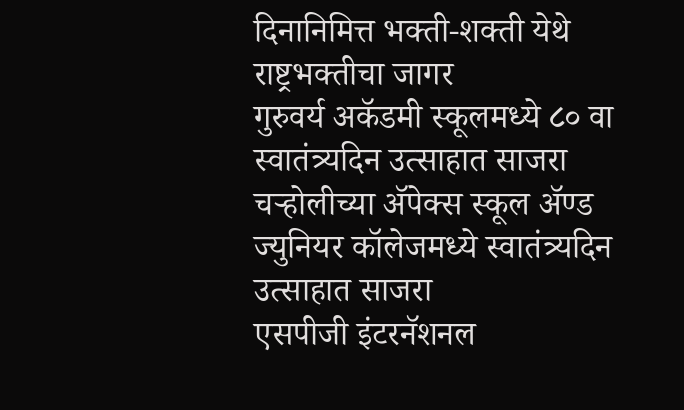दिनानिमित्त भक्ती-शक्ती येथे राष्ट्रभक्तीचा जागर
गुरुवर्य अकॅडमी स्कूलमध्ये ८० वा स्वातंत्र्यदिन उत्साहात साजरा
चऱ्होलीच्या अ‍ॅपेक्स स्कूल अ‍ॅण्ड ज्युनियर कॉलेजमध्ये स्वातंत्र्यदिन उत्साहात साजरा
एसपीजी इंटरनॅशनल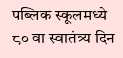पब्लिक स्कूलमध्ये ८० वा स्वातंत्र्य दिन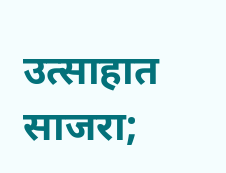उत्साहात साजरा;